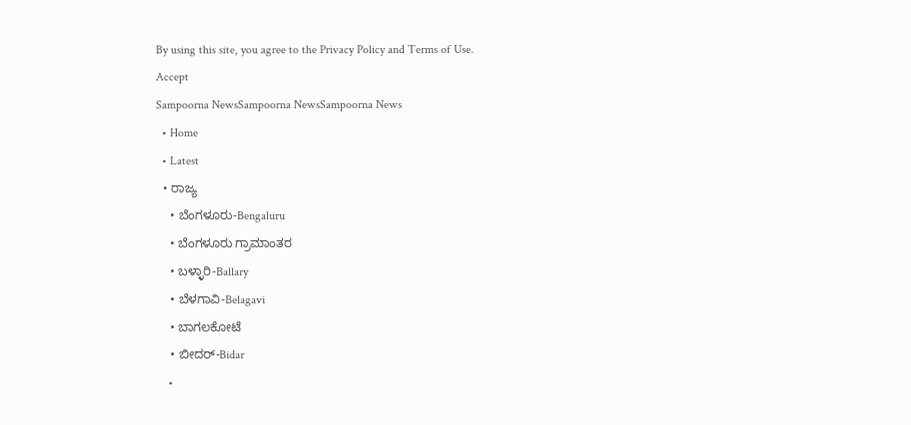By using this site, you agree to the Privacy Policy and Terms of Use.
Accept
Sampoorna NewsSampoorna NewsSampoorna News
  • Home
  • Latest
  • ರಾಜ್ಯ
    • ಬೆಂಗಳೂರು-Bengaluru
    • ಬೆಂಗಳೂರು ಗ್ರಾಮಾಂತರ
    • ಬಳ್ಳಾರಿ-Ballary
    • ಬೆಳಗಾವಿ-Belagavi
    • ಬಾಗಲಕೋಟೆ
    • ಬೀದರ್-Bidar
    •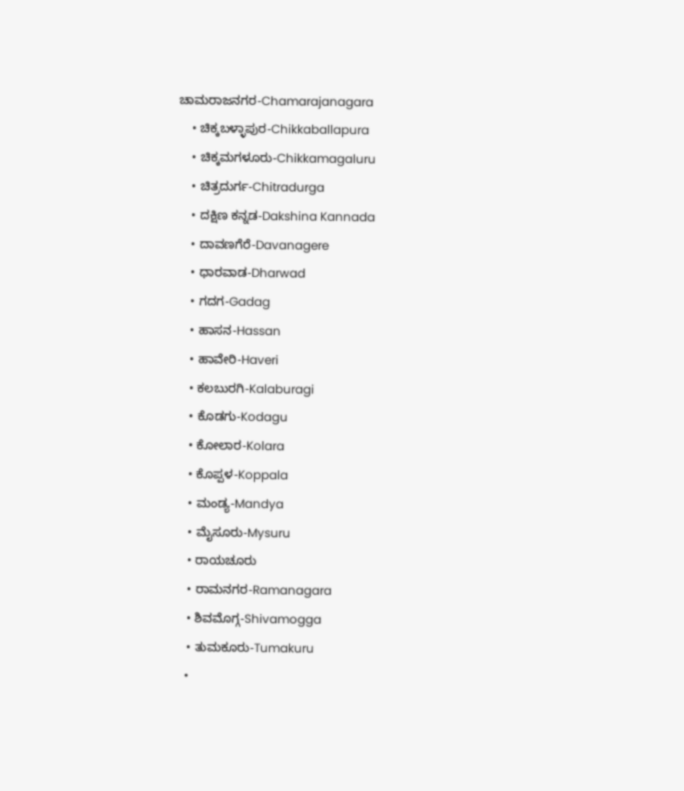ಚಾಮರಾಜನಗರ-Chamarajanagara
    • ಚಿಕ್ಕಬಳ್ಳಾಪುರ-Chikkaballapura
    • ಚಿಕ್ಕಮಗಳೂರು-Chikkamagaluru
    • ಚಿತ್ರದುರ್ಗ-Chitradurga
    • ದಕ್ಷಿಣ ಕನ್ನಡ-Dakshina Kannada
    • ದಾವಣಗೆರೆ-Davanagere
    • ಧಾರವಾಡ-Dharwad
    • ಗದಗ-Gadag
    • ಹಾಸನ-Hassan
    • ಹಾವೇರಿ-Haveri
    • ಕಲಬುರಗಿ-Kalaburagi
    • ಕೊಡಗು-Kodagu
    • ಕೋಲಾರ-Kolara
    • ಕೊಪ್ಪಳ-Koppala
    • ಮಂಡ್ಯ-Mandya
    • ಮೈಸೂರು-Mysuru
    • ರಾಯಚೂರು
    • ರಾಮನಗರ-Ramanagara
    • ಶಿವಮೊಗ್ಗ-Shivamogga
    • ತುಮಕೂರು-Tumakuru
    •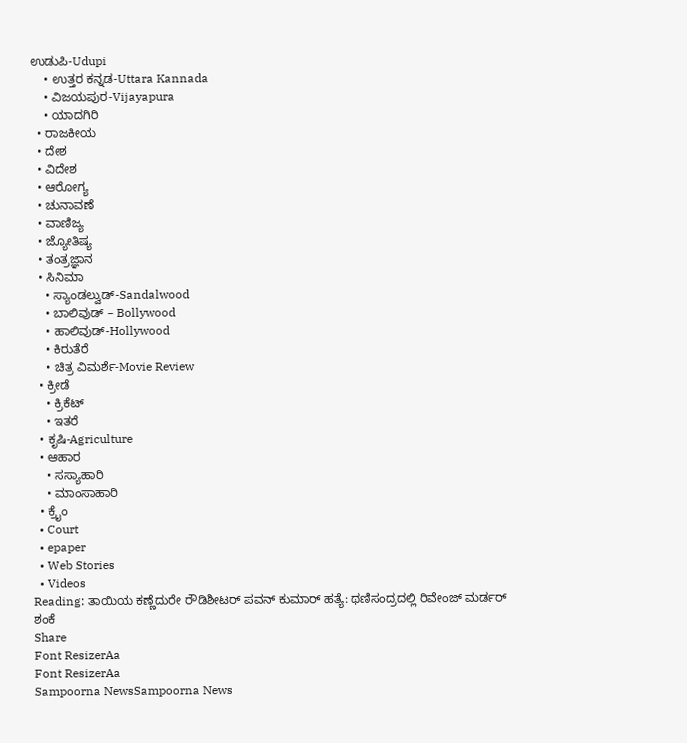ಉಡುಪಿ-Udupi
    • ಉತ್ತರ ಕನ್ನಡ-Uttara Kannada
    • ವಿಜಯಪುರ-Vijayapura
    • ಯಾದಗಿರಿ
  • ರಾಜಕೀಯ
  • ದೇಶ
  • ವಿದೇಶ
  • ಆರೋಗ್ಯ
  • ಚುನಾವಣೆ
  • ವಾಣಿಜ್ಯ
  • ಜ್ಯೋತಿಷ್ಯ
  • ತಂತ್ರಜ್ಞಾನ
  • ಸಿನಿಮಾ
    • ಸ್ಯಾಂಡಲ್ವುಡ್-Sandalwood
    • ಬಾಲಿವುಡ್ – Bollywood
    • ಹಾಲಿವುಡ್-Hollywood
    • ಕಿರುತೆರೆ
    • ಚಿತ್ರ ವಿಮರ್ಶೆ-Movie Review
  • ಕ್ರೀಡೆ
    • ಕ್ರಿಕೆಟ್
    • ಇತರೆ
  • ಕೃಷಿ-Agriculture
  • ಆಹಾರ
    • ಸಸ್ಯಾಹಾರಿ
    • ಮಾಂಸಾಹಾರಿ
  • ಕ್ರೈಂ
  • Court
  • epaper
  • Web Stories
  • Videos
Reading: ತಾಯಿಯ ಕಣ್ಣೆದುರೇ ರೌಡಿಶೀಟರ್ ಪವನ್ ಕುಮಾರ್ ಹತ್ಯೆ: ಥಣಿಸಂದ್ರದಲ್ಲಿ ರಿವೇಂಜ್ ಮರ್ಡರ್ ಶಂಕೆ
Share
Font ResizerAa
Font ResizerAa
Sampoorna NewsSampoorna News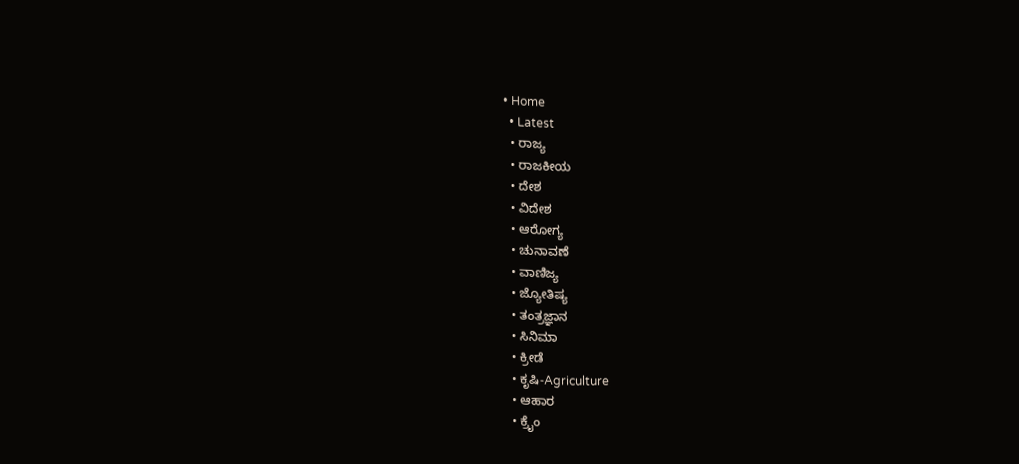• Home
  • Latest
  • ರಾಜ್ಯ
  • ರಾಜಕೀಯ
  • ದೇಶ
  • ವಿದೇಶ
  • ಆರೋಗ್ಯ
  • ಚುನಾವಣೆ
  • ವಾಣಿಜ್ಯ
  • ಜ್ಯೋತಿಷ್ಯ
  • ತಂತ್ರಜ್ಞಾನ
  • ಸಿನಿಮಾ
  • ಕ್ರೀಡೆ
  • ಕೃಷಿ-Agriculture
  • ಆಹಾರ
  • ಕ್ರೈಂ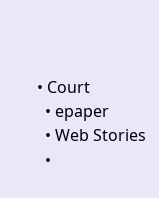• Court
  • epaper
  • Web Stories
  •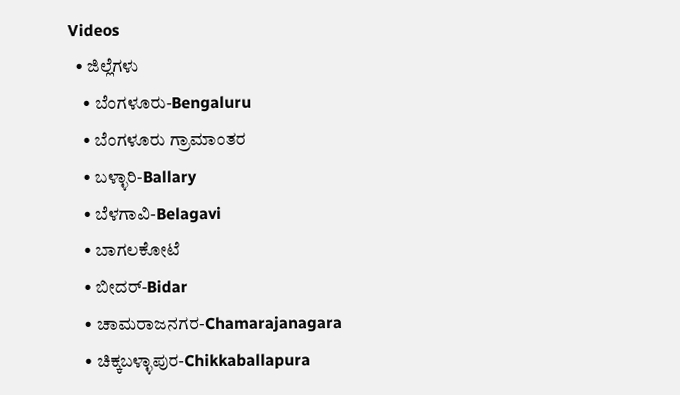Videos
  • ಜಿಲ್ಲೆಗಳು
    • ಬೆಂಗಳೂರು-Bengaluru
    • ಬೆಂಗಳೂರು ಗ್ರಾಮಾಂತರ
    • ಬಳ್ಳಾರಿ-Ballary
    • ಬೆಳಗಾವಿ-Belagavi
    • ಬಾಗಲಕೋಟೆ
    • ಬೀದರ್-Bidar
    • ಚಾಮರಾಜನಗರ-Chamarajanagara
    • ಚಿಕ್ಕಬಳ್ಳಾಪುರ-Chikkaballapura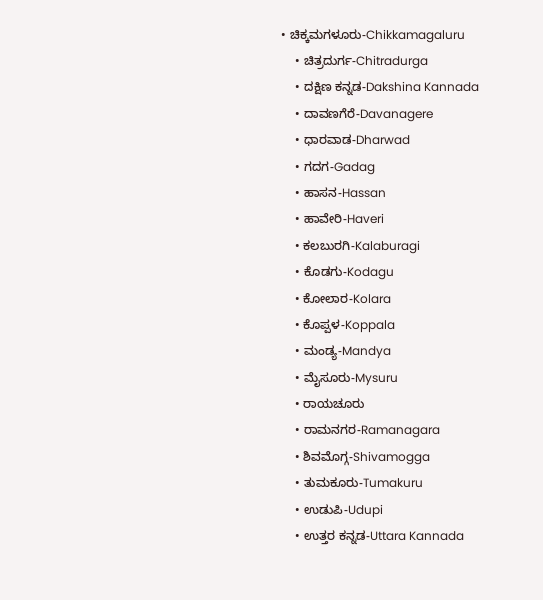• ಚಿಕ್ಕಮಗಳೂರು-Chikkamagaluru
    • ಚಿತ್ರದುರ್ಗ-Chitradurga
    • ದಕ್ಷಿಣ ಕನ್ನಡ-Dakshina Kannada
    • ದಾವಣಗೆರೆ-Davanagere
    • ಧಾರವಾಡ-Dharwad
    • ಗದಗ-Gadag
    • ಹಾಸನ-Hassan
    • ಹಾವೇರಿ-Haveri
    • ಕಲಬುರಗಿ-Kalaburagi
    • ಕೊಡಗು-Kodagu
    • ಕೋಲಾರ-Kolara
    • ಕೊಪ್ಪಳ-Koppala
    • ಮಂಡ್ಯ-Mandya
    • ಮೈಸೂರು-Mysuru
    • ರಾಯಚೂರು
    • ರಾಮನಗರ-Ramanagara
    • ಶಿವಮೊಗ್ಗ-Shivamogga
    • ತುಮಕೂರು-Tumakuru
    • ಉಡುಪಿ-Udupi
    • ಉತ್ತರ ಕನ್ನಡ-Uttara Kannada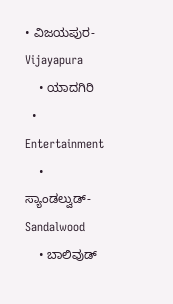• ವಿಜಯಪುರ-Vijayapura
    • ಯಾದಗಿರಿ
  • Entertainment
    • ಸ್ಯಾಂಡಲ್ವುಡ್-Sandalwood
    • ಬಾಲಿವುಡ್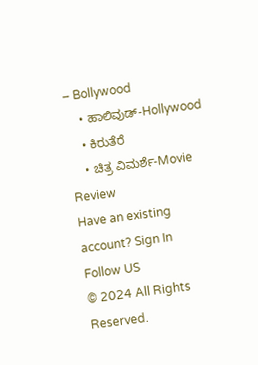– Bollywood
    • ಹಾಲಿವುಡ್-Hollywood
    • ಕಿರುತೆರೆ
    • ಚಿತ್ರ ವಿಮರ್ಶೆ-Movie Review
Have an existing account? Sign In
Follow US
© 2024 All Rights Reserved.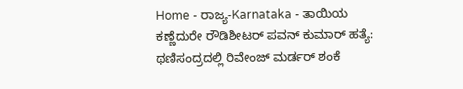Home - ರಾಜ್ಯ-Karnataka - ತಾಯಿಯ ಕಣ್ಣೆದುರೇ ರೌಡಿಶೀಟರ್ ಪವನ್ ಕುಮಾರ್ ಹತ್ಯೆ: ಥಣಿಸಂದ್ರದಲ್ಲಿ ರಿವೇಂಜ್ ಮರ್ಡರ್ ಶಂಕೆ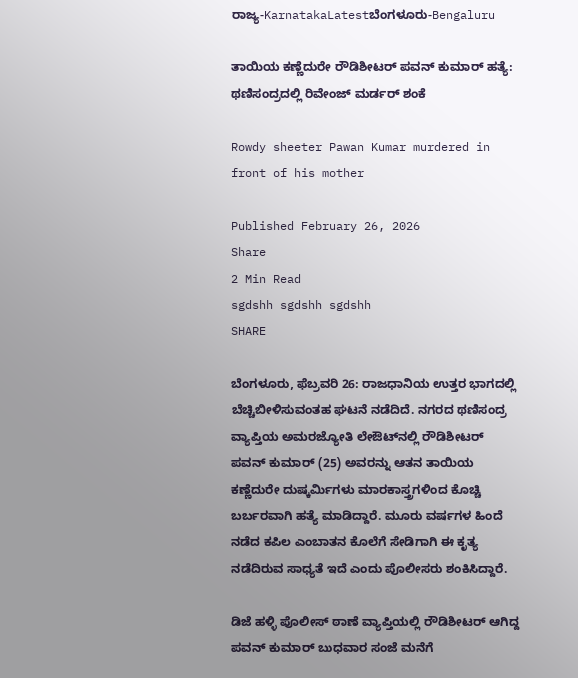ರಾಜ್ಯ-KarnatakaLatestಬೆಂಗಳೂರು-Bengaluru

ತಾಯಿಯ ಕಣ್ಣೆದುರೇ ರೌಡಿಶೀಟರ್ ಪವನ್ ಕುಮಾರ್ ಹತ್ಯೆ: ಥಣಿಸಂದ್ರದಲ್ಲಿ ರಿವೇಂಜ್ ಮರ್ಡರ್ ಶಂಕೆ

Rowdy sheeter Pawan Kumar murdered in front of his mother

Published February 26, 2026
Share
2 Min Read
sgdshh sgdshh sgdshh
SHARE

ಬೆಂಗಳೂರು, ಫೆಬ್ರವರಿ 26: ರಾಜಧಾನಿಯ ಉತ್ತರ ಭಾಗದಲ್ಲಿ ಬೆಚ್ಚಿಬೀಳಿಸುವಂತಹ ಘಟನೆ ನಡೆದಿದೆ. ನಗರದ ಥಣಿಸಂದ್ರ ವ್ಯಾಪ್ತಿಯ ಅಮರಜ್ಯೋತಿ ಲೇಔಟ್‌ನಲ್ಲಿ ರೌಡಿಶೀಟರ್ ಪವನ್ ಕುಮಾರ್ (25) ಅವರನ್ನು ಆತನ ತಾಯಿಯ ಕಣ್ಣೆದುರೇ ದುಷ್ಕರ್ಮಿಗಳು ಮಾರಕಾಸ್ತ್ರಗಳಿಂದ ಕೊಚ್ಚಿ ಬರ್ಬರವಾಗಿ ಹತ್ಯೆ ಮಾಡಿದ್ದಾರೆ. ಮೂರು ವರ್ಷಗಳ ಹಿಂದೆ ನಡೆದ ಕಪಿಲ ಎಂಬಾತನ ಕೊಲೆಗೆ ಸೇಡಿಗಾಗಿ ಈ ಕೃತ್ಯ ನಡೆದಿರುವ ಸಾಧ್ಯತೆ ಇದೆ ಎಂದು ಪೊಲೀಸರು ಶಂಕಿಸಿದ್ದಾರೆ.

ಡಿಜೆ ಹಳ್ಳಿ ಪೊಲೀಸ್ ಠಾಣೆ ವ್ಯಾಪ್ತಿಯಲ್ಲಿ ರೌಡಿಶೀಟರ್ ಆಗಿದ್ದ ಪವನ್ ಕುಮಾರ್ ಬುಧವಾರ ಸಂಜೆ ಮನೆಗೆ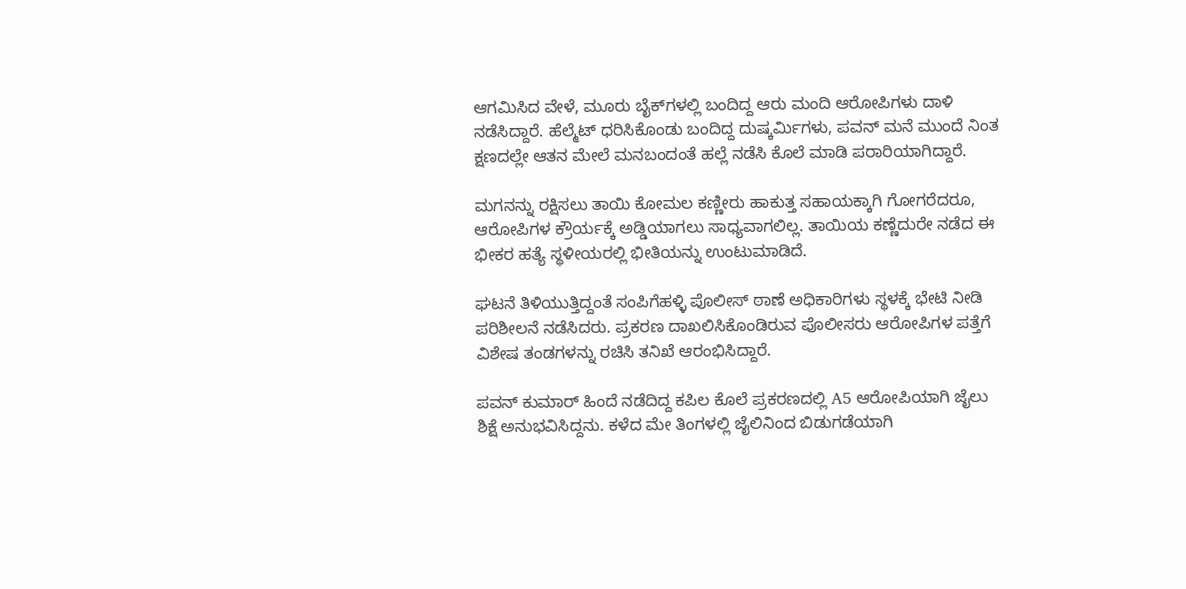ಆಗಮಿಸಿದ ವೇಳೆ, ಮೂರು ಬೈಕ್‌ಗಳಲ್ಲಿ ಬಂದಿದ್ದ ಆರು ಮಂದಿ ಆರೋಪಿಗಳು ದಾಳಿ ನಡೆಸಿದ್ದಾರೆ. ಹೆಲ್ಮೆಟ್ ಧರಿಸಿಕೊಂಡು ಬಂದಿದ್ದ ದುಷ್ಕರ್ಮಿಗಳು, ಪವನ್ ಮನೆ ಮುಂದೆ ನಿಂತ ಕ್ಷಣದಲ್ಲೇ ಆತನ ಮೇಲೆ ಮನಬಂದಂತೆ ಹಲ್ಲೆ ನಡೆಸಿ ಕೊಲೆ ಮಾಡಿ ಪರಾರಿಯಾಗಿದ್ದಾರೆ.

ಮಗನನ್ನು ರಕ್ಷಿಸಲು ತಾಯಿ ಕೋಮಲ ಕಣ್ಣೀರು ಹಾಕುತ್ತ ಸಹಾಯಕ್ಕಾಗಿ ಗೋಗರೆದರೂ, ಆರೋಪಿಗಳ ಕ್ರೌರ್ಯಕ್ಕೆ ಅಡ್ಡಿಯಾಗಲು ಸಾಧ್ಯವಾಗಲಿಲ್ಲ. ತಾಯಿಯ ಕಣ್ಣೆದುರೇ ನಡೆದ ಈ ಭೀಕರ ಹತ್ಯೆ ಸ್ಥಳೀಯರಲ್ಲಿ ಭೀತಿಯನ್ನು ಉಂಟುಮಾಡಿದೆ.

ಘಟನೆ ತಿಳಿಯುತ್ತಿದ್ದಂತೆ ಸಂಪಿಗೆಹಳ್ಳಿ ಪೊಲೀಸ್ ಠಾಣೆ ಅಧಿಕಾರಿಗಳು ಸ್ಥಳಕ್ಕೆ ಭೇಟಿ ನೀಡಿ ಪರಿಶೀಲನೆ ನಡೆಸಿದರು. ಪ್ರಕರಣ ದಾಖಲಿಸಿಕೊಂಡಿರುವ ಪೊಲೀಸರು ಆರೋಪಿಗಳ ಪತ್ತೆಗೆ ವಿಶೇಷ ತಂಡಗಳನ್ನು ರಚಿಸಿ ತನಿಖೆ ಆರಂಭಿಸಿದ್ದಾರೆ.

ಪವನ್ ಕುಮಾರ್ ಹಿಂದೆ ನಡೆದಿದ್ದ ಕಪಿಲ ಕೊಲೆ ಪ್ರಕರಣದಲ್ಲಿ A5 ಆರೋಪಿಯಾಗಿ ಜೈಲು ಶಿಕ್ಷೆ ಅನುಭವಿಸಿದ್ದನು. ಕಳೆದ ಮೇ ತಿಂಗಳಲ್ಲಿ ಜೈಲಿನಿಂದ ಬಿಡುಗಡೆಯಾಗಿ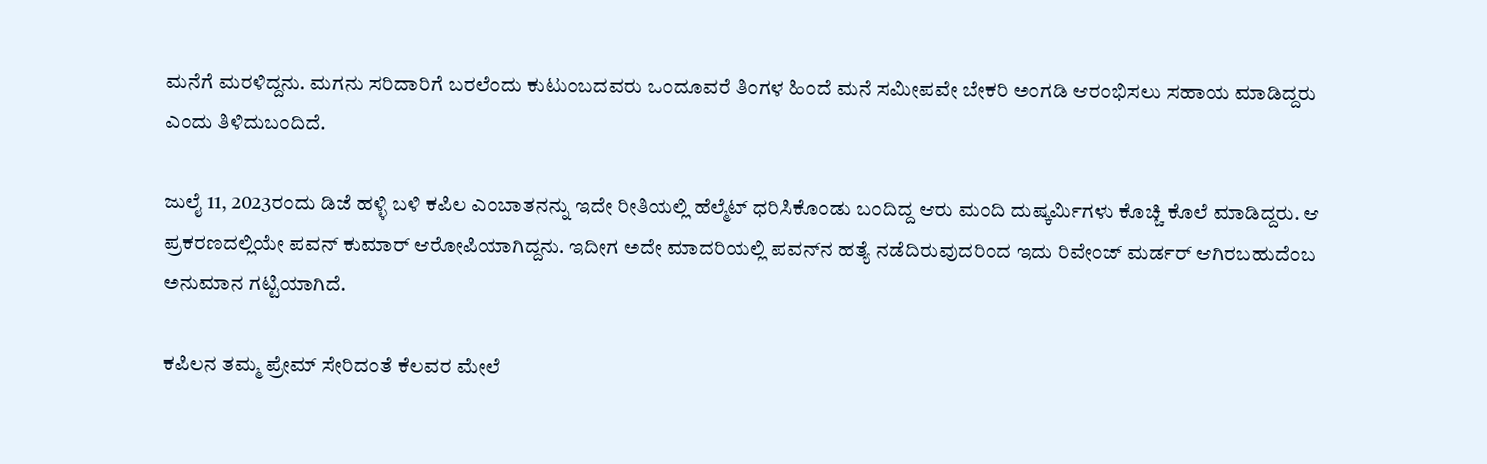ಮನೆಗೆ ಮರಳಿದ್ದನು. ಮಗನು ಸರಿದಾರಿಗೆ ಬರಲೆಂದು ಕುಟುಂಬದವರು ಒಂದೂವರೆ ತಿಂಗಳ ಹಿಂದೆ ಮನೆ ಸಮೀಪವೇ ಬೇಕರಿ ಅಂಗಡಿ ಆರಂಭಿಸಲು ಸಹಾಯ ಮಾಡಿದ್ದರು ಎಂದು ತಿಳಿದುಬಂದಿದೆ.

ಜುಲೈ 11, 2023ರಂದು ಡಿಜೆ ಹಳ್ಳಿ ಬಳಿ ಕಪಿಲ ಎಂಬಾತನನ್ನು ಇದೇ ರೀತಿಯಲ್ಲಿ ಹೆಲ್ಮೆಟ್ ಧರಿಸಿಕೊಂಡು ಬಂದಿದ್ದ ಆರು ಮಂದಿ ದುಷ್ಕರ್ಮಿಗಳು ಕೊಚ್ಚಿ ಕೊಲೆ ಮಾಡಿದ್ದರು. ಆ ಪ್ರಕರಣದಲ್ಲಿಯೇ ಪವನ್ ಕುಮಾರ್ ಆರೋಪಿಯಾಗಿದ್ದನು. ಇದೀಗ ಅದೇ ಮಾದರಿಯಲ್ಲಿ ಪವನ್‌ನ ಹತ್ಯೆ ನಡೆದಿರುವುದರಿಂದ ಇದು ರಿವೇಂಜ್ ಮರ್ಡರ್ ಆಗಿರಬಹುದೆಂಬ ಅನುಮಾನ ಗಟ್ಟಿಯಾಗಿದೆ.

ಕಪಿಲನ ತಮ್ಮ ಪ್ರೇಮ್ ಸೇರಿದಂತೆ ಕೆಲವರ ಮೇಲೆ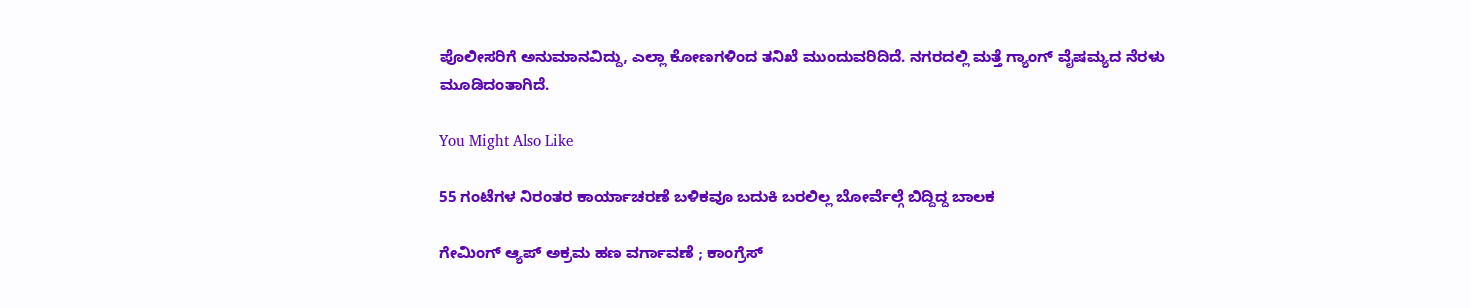ಪೊಲೀಸರಿಗೆ ಅನುಮಾನವಿದ್ದು, ಎಲ್ಲಾ ಕೋಣಗಳಿಂದ ತನಿಖೆ ಮುಂದುವರಿದಿದೆ. ನಗರದಲ್ಲಿ ಮತ್ತೆ ಗ್ಯಾಂಗ್ ವೈಷಮ್ಯದ ನೆರಳು ಮೂಡಿದಂತಾಗಿದೆ.

You Might Also Like

55 ಗಂಟೆಗಳ ನಿರಂತರ ಕಾರ್ಯಾಚರಣೆ ಬಳಿಕವೂ ಬದುಕಿ ಬರಲಿಲ್ಲ ಬೋರ್ವೆಲ್ಗೆ ಬಿದ್ದಿದ್ದ ಬಾಲಕ

ಗೇಮಿಂಗ್ ಆ್ಯಪ್‌ ಅಕ್ರಮ ಹಣ ವರ್ಗಾವಣೆ ; ಕಾಂಗ್ರೆಸ್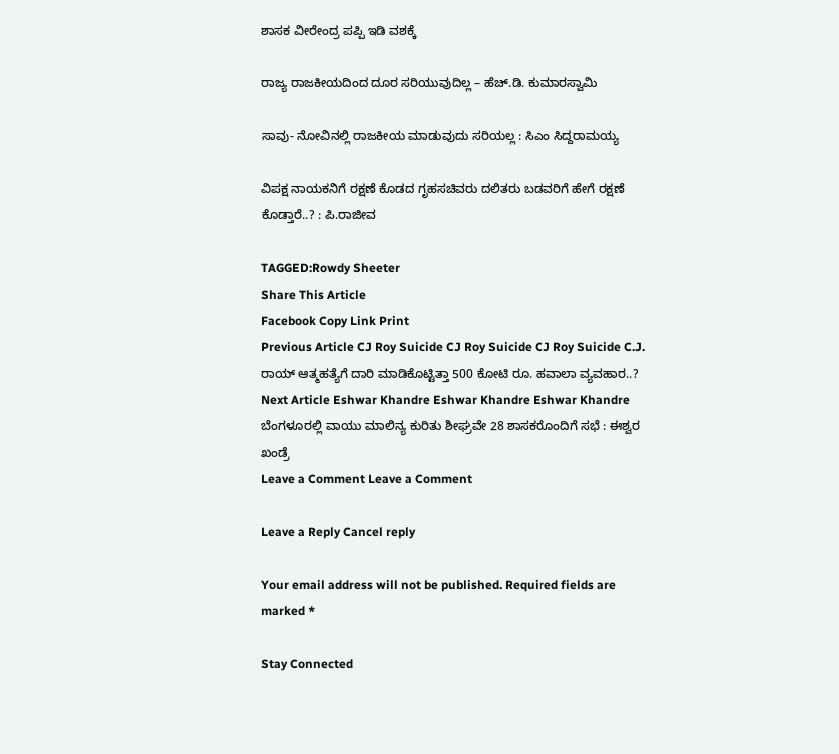ಶಾಸಕ ವೀರೇಂದ್ರ ಪಪ್ಪಿ ಇಡಿ ವಶಕ್ಕೆ

ರಾಜ್ಯ ರಾಜಕೀಯದಿಂದ ದೂರ ಸರಿಯುವುದಿಲ್ಲ – ಹೆಚ್.ಡಿ. ಕುಮಾರಸ್ವಾಮಿ

ಸಾವು- ನೋವಿನಲ್ಲಿ ರಾಜಕೀಯ ಮಾಡುವುದು ಸರಿಯಲ್ಲ : ಸಿಎಂ ಸಿದ್ದರಾಮಯ್ಯ

ವಿಪಕ್ಷ ನಾಯಕನಿಗೆ ರಕ್ಷಣೆ ಕೊಡದ ಗೃಹಸಚಿವರು ದಲಿತರು ಬಡವರಿಗೆ ಹೇಗೆ ರಕ್ಷಣೆ ಕೊಡ್ತಾರೆ..? : ಪಿ.ರಾಜೀವ

TAGGED:Rowdy Sheeter
Share This Article
Facebook Copy Link Print
Previous Article CJ Roy Suicide CJ Roy Suicide CJ Roy Suicide C.J. ರಾಯ್ ಆತ್ಮಹತ್ಯೆಗೆ ದಾರಿ ಮಾಡಿಕೊಟ್ಟಿತ್ತಾ 500 ಕೋಟಿ ರೂ. ಹವಾಲಾ ವ್ಯವಹಾರ..?
Next Article Eshwar Khandre Eshwar Khandre Eshwar Khandre ಬೆಂಗಳೂರಲ್ಲಿ ವಾಯು ಮಾಲಿನ್ಯ ಕುರಿತು ಶೀಘ್ರವೇ 28 ಶಾಸಕರೊಂದಿಗೆ ಸಭೆ : ಈಶ್ವರ ಖಂಡ್ರೆ
Leave a Comment Leave a Comment

Leave a Reply Cancel reply

Your email address will not be published. Required fields are marked *

Stay Connected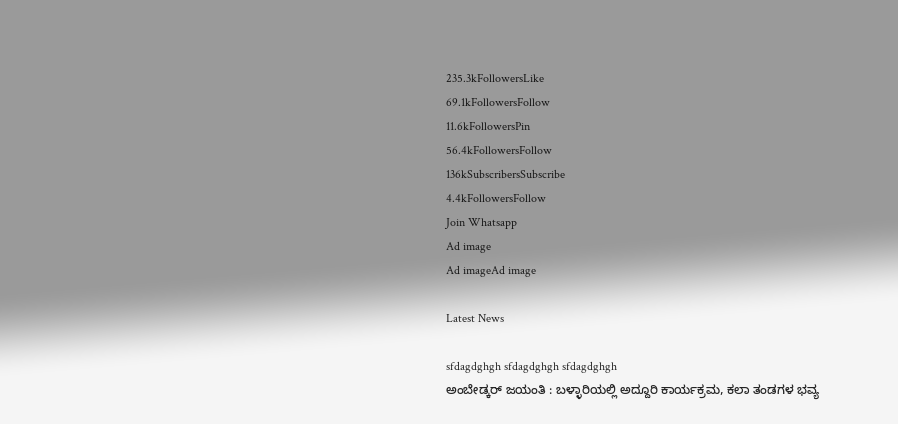235.3kFollowersLike
69.1kFollowersFollow
11.6kFollowersPin
56.4kFollowersFollow
136kSubscribersSubscribe
4.4kFollowersFollow
Join Whatsapp
Ad image
Ad imageAd image

Latest News

sfdagdghgh sfdagdghgh sfdagdghgh
ಅಂಬೇಡ್ಕರ್ ಜಯಂತಿ : ಬಳ್ಳಾರಿಯಲ್ಲಿ ಅದ್ದೂರಿ ಕಾರ್ಯಕ್ರಮ, ಕಲಾ ತಂಡಗಳ ಭವ್ಯ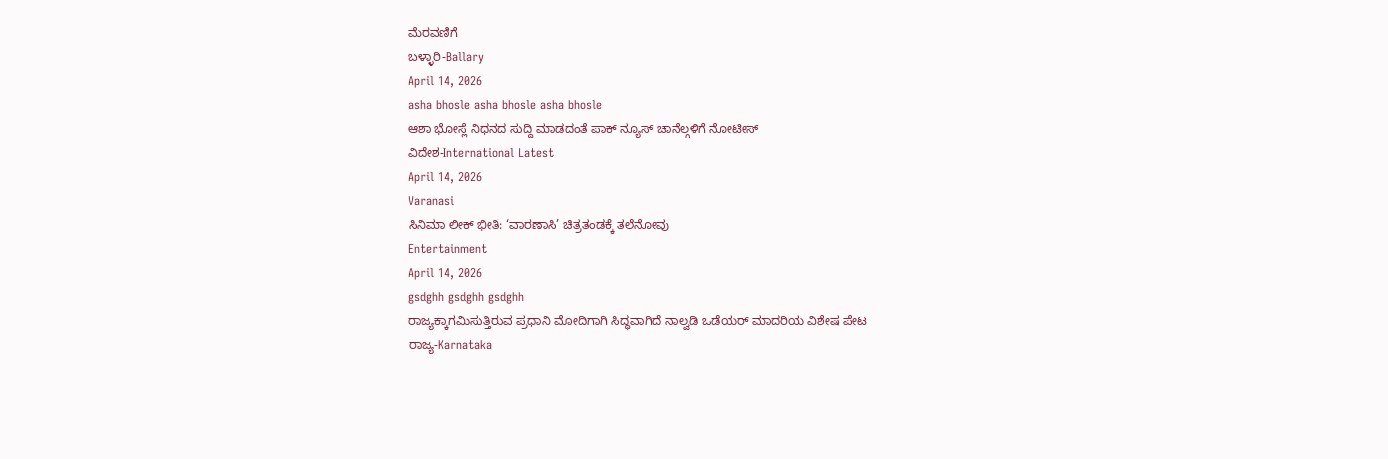ಮೆರವಣಿಗೆ
ಬಳ್ಳಾರಿ-Ballary
April 14, 2026
asha bhosle asha bhosle asha bhosle
ಆಶಾ ಭೋಸ್ಲೆ ನಿಧನದ ಸುದ್ದಿ ಮಾಡದಂತೆ ಪಾಕ್ ನ್ಯೂಸ್ ಚಾನೆಲ್ಗಳಿಗೆ ನೋಟೀಸ್
ವಿದೇಶ-International Latest
April 14, 2026
Varanasi
ಸಿನಿಮಾ ಲೀಕ್ ಭೀತಿ: ‘ವಾರಣಾಸಿ’ ಚಿತ್ರತಂಡಕ್ಕೆ ತಲೆನೋವು
Entertainment
April 14, 2026
gsdghh gsdghh gsdghh
ರಾಜ್ಯಕ್ಕಾಗಮಿಸುತ್ತಿರುವ ಪ್ರಧಾನಿ ಮೋದಿಗಾಗಿ ಸಿದ್ಧವಾಗಿದೆ ನಾಲ್ವಡಿ ಒಡೆಯರ್ ಮಾದರಿಯ ವಿಶೇಷ ಪೇಟ
ರಾಜ್ಯ-Karnataka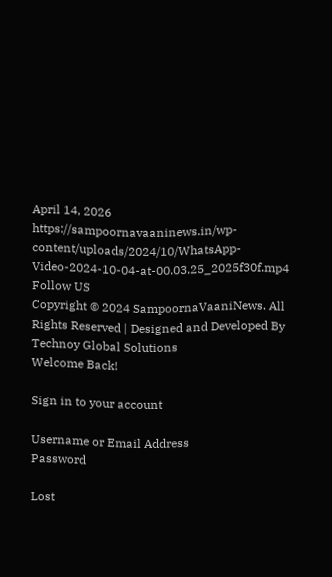April 14, 2026
https://sampoornavaaninews.in/wp-content/uploads/2024/10/WhatsApp-Video-2024-10-04-at-00.03.25_2025f30f.mp4
Follow US
Copyright © 2024 SampoornaVaaniNews. All Rights Reserved | Designed and Developed By Technoy Global Solutions
Welcome Back!

Sign in to your account

Username or Email Address
Password

Lost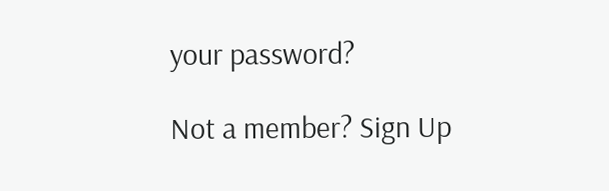your password?

Not a member? Sign Up